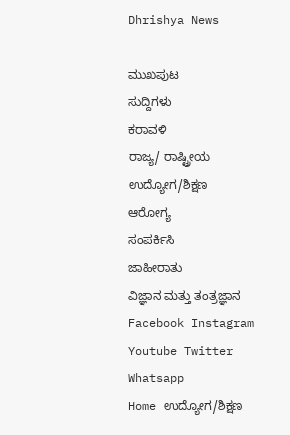Dhrishya News

ಮುಖಪುಟ
ಸುದ್ದಿಗಳು
ಕರಾವಳಿ
ರಾಜ್ಯ/ ರಾಷ್ಟ್ರೀಯ
ಉದ್ಯೋಗ/ಶಿಕ್ಷಣ
ಆರೋಗ್ಯ
ಸಂಪರ್ಕಿಸಿ
ಜಾಹೀರಾತು
ವಿಜ್ಞಾನ ಮತ್ತು ತಂತ್ರಜ್ಞಾನ
Facebook Instagram Youtube Twitter Whatsapp
Home ಉದ್ಯೋಗ/ಶಿಕ್ಷಣ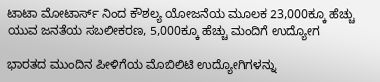ಟಾಟಾ ಮೋಟಾರ್ಸ್‌ ನಿಂದ ಕೌಶಲ್ಯ ಯೋಜನೆಯ ಮೂಲಕ 23,000ಕ್ಕೂ ಹೆಚ್ಚು ಯುವ ಜನತೆಯ ಸಬಲೀಕರಣ, 5,000ಕ್ಕೂ ಹೆಚ್ಚು ಮಂದಿಗೆ ಉದ್ಯೋಗ

ಭಾರತದ ಮುಂದಿನ ಪೀಳಿಗೆಯ ಮೊಬಿಲಿಟಿ ಉದ್ಯೋಗಿಗಳನ್ನು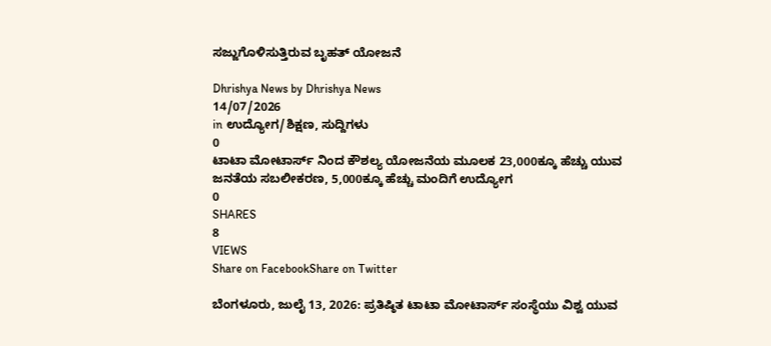ಸಜ್ಜುಗೊಳಿಸುತ್ತಿರುವ ಬೃಹತ್ ಯೋಜನೆ

Dhrishya News by Dhrishya News
14/07/2026
in ಉದ್ಯೋಗ/ಶಿಕ್ಷಣ, ಸುದ್ದಿಗಳು
0
ಟಾಟಾ ಮೋಟಾರ್ಸ್‌ ನಿಂದ ಕೌಶಲ್ಯ ಯೋಜನೆಯ ಮೂಲಕ 23,000ಕ್ಕೂ ಹೆಚ್ಚು ಯುವ ಜನತೆಯ ಸಬಲೀಕರಣ, 5,000ಕ್ಕೂ ಹೆಚ್ಚು ಮಂದಿಗೆ ಉದ್ಯೋಗ
0
SHARES
8
VIEWS
Share on FacebookShare on Twitter

ಬೆಂಗಳೂರು, ಜುಲೈ 13, 2026: ಪ್ರತಿಷ್ಠಿತ ಟಾಟಾ ಮೋಟಾರ್ಸ್ ಸಂಸ್ಥೆಯು ವಿಶ್ವ ಯುವ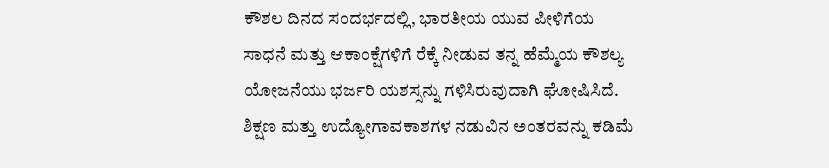ಕೌಶಲ ದಿನದ ಸಂದರ್ಭದಲ್ಲಿ, ಭಾರತೀಯ ಯುವ ಪೀಳಿಗೆಯ ಸಾಧನೆ ಮತ್ತು ಆಕಾಂಕ್ಷೆಗಳಿಗೆ ರೆಕ್ಕೆ ನೀಡುವ ತನ್ನ ಹೆಮ್ಮೆಯ ಕೌಶಲ್ಯ ಯೋಜನೆಯು ಭರ್ಜರಿ ಯಶಸ್ಸನ್ನು ಗಳಿಸಿರುವುದಾಗಿ ಘೋಷಿಸಿದೆ. ಶಿಕ್ಷಣ ಮತ್ತು ಉದ್ಯೋಗಾವಕಾಶಗಳ ನಡುವಿನ ಅಂತರವನ್ನು ಕಡಿಮೆ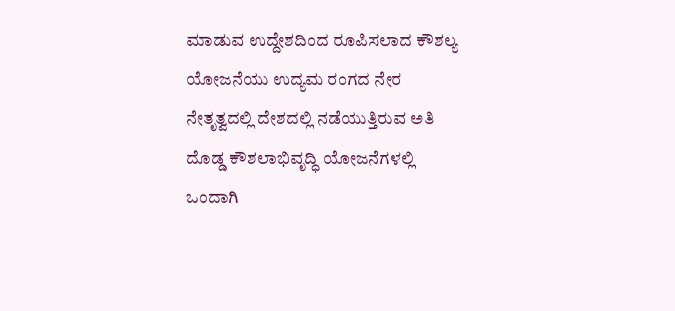ಮಾಡುವ ಉದ್ದೇಶದಿಂದ ರೂಪಿಸಲಾದ ಕೌಶಲ್ಯ ಯೋಜನೆಯು ಉದ್ಯಮ ರಂಗದ ನೇರ ನೇತೃತ್ವದಲ್ಲಿ ದೇಶದಲ್ಲಿ ನಡೆಯುತ್ತಿರುವ ಅತಿ ದೊಡ್ಡ ಕೌಶಲಾಭಿವೃದ್ಧಿ ಯೋಜನೆಗಳಲ್ಲಿ ಒಂದಾಗಿ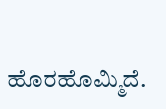ಹೊರಹೊಮ್ಮಿದೆ.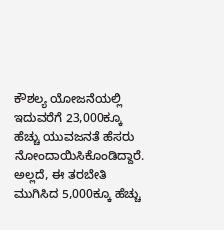ಕೌಶಲ್ಯ ಯೋಜನೆಯಲ್ಲಿ ಇದುವರೆಗೆ 23,000ಕ್ಕೂ ಹೆಚ್ಚು ಯುವಜನತೆ ಹೆಸರು ನೋಂದಾಯಿಸಿಕೊಂಡಿದ್ದಾರೆ. ಅಲ್ಲದೆ, ಈ ತರಬೇತಿ ಮುಗಿಸಿದ 5,000ಕ್ಕೂ ಹೆಚ್ಚು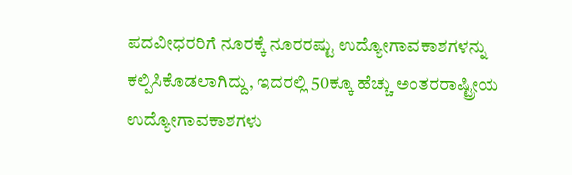ಪದವೀಧರರಿಗೆ ನೂರಕ್ಕೆ ನೂರರಷ್ಟು ಉದ್ಯೋಗಾವಕಾಶಗಳನ್ನು ಕಲ್ಪಿಸಿಕೊಡಲಾಗಿದ್ದು, ಇದರಲ್ಲಿ 50ಕ್ಕೂ ಹೆಚ್ಚು ಅಂತರರಾಷ್ಟ್ರೀಯ ಉದ್ಯೋಗಾವಕಾಶಗಳು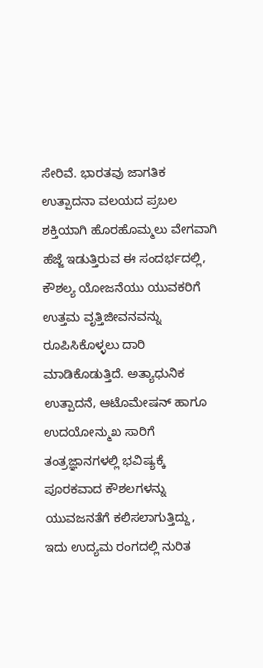ಸೇರಿವೆ. ಭಾರತವು ಜಾಗತಿಕ ಉತ್ಪಾದನಾ ವಲಯದ ಪ್ರಬಲ ಶಕ್ತಿಯಾಗಿ ಹೊರಹೊಮ್ಮಲು ವೇಗವಾಗಿ ಹೆಜ್ಜೆ ಇಡುತ್ತಿರುವ ಈ ಸಂದರ್ಭದಲ್ಲಿ, ಕೌಶಲ್ಯ ಯೋಜನೆಯು ಯುವಕರಿಗೆ ಉತ್ತಮ ವೃತ್ತಿಜೀವನವನ್ನು ರೂಪಿಸಿಕೊಳ್ಳಲು ದಾರಿ ಮಾಡಿಕೊಡುತ್ತಿದೆ. ಅತ್ಯಾಧುನಿಕ ಉತ್ಪಾದನೆ, ಆಟೊಮೇಷನ್ ಹಾಗೂ ಉದಯೋನ್ಮುಖ ಸಾರಿಗೆ ತಂತ್ರಜ್ಞಾನಗಳಲ್ಲಿ ಭವಿಷ್ಯಕ್ಕೆ ಪೂರಕವಾದ ಕೌಶಲಗಳನ್ನು ಯುವಜನತೆಗೆ ಕಲಿಸಲಾಗುತ್ತಿದ್ದು, ಇದು ಉದ್ಯಮ ರಂಗದಲ್ಲಿ ನುರಿತ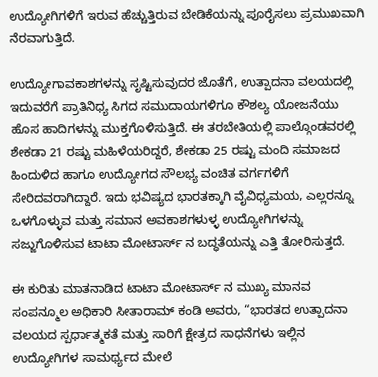ಉದ್ಯೋಗಿಗಳಿಗೆ ಇರುವ ಹೆಚ್ಚುತ್ತಿರುವ ಬೇಡಿಕೆಯನ್ನು ಪೂರೈಸಲು ಪ್ರಮುಖವಾಗಿ ನೆರವಾಗುತ್ತಿದೆ.

ಉದ್ಯೋಗಾವಕಾಶಗಳನ್ನು ಸೃಷ್ಟಿಸುವುದರ ಜೊತೆಗೆ, ಉತ್ಪಾದನಾ ವಲಯದಲ್ಲಿ ಇದುವರೆಗೆ ಪ್ರಾತಿನಿಧ್ಯ ಸಿಗದ ಸಮುದಾಯಗಳಿಗೂ ಕೌಶಲ್ಯ ಯೋಜನೆಯು ಹೊಸ ಹಾದಿಗಳನ್ನು ಮುಕ್ತಗೊಳಿಸುತ್ತಿದೆ. ಈ ತರಬೇತಿಯಲ್ಲಿ ಪಾಲ್ಗೊಂಡವರಲ್ಲಿ ಶೇಕಡಾ 21 ರಷ್ಟು ಮಹಿಳೆಯರಿದ್ದರೆ, ಶೇಕಡಾ 25 ರಷ್ಟು ಮಂದಿ ಸಮಾಜದ ಹಿಂದುಳಿದ ಹಾಗೂ ಉದ್ಯೋಗದ ಸೌಲಭ್ಯ ವಂಚಿತ ವರ್ಗಗಳಿಗೆ ಸೇರಿದವರಾಗಿದ್ದಾರೆ. ಇದು ಭವಿಷ್ಯದ ಭಾರತಕ್ಕಾಗಿ ವೈವಿಧ್ಯಮಯ, ಎಲ್ಲರನ್ನೂ ಒಳಗೊಳ್ಳುವ ಮತ್ತು ಸಮಾನ ಅವಕಾಶಗಳುಳ್ಳ ಉದ್ಯೋಗಿಗಳನ್ನು ಸಜ್ಜುಗೊಳಿಸುವ ಟಾಟಾ ಮೋಟಾರ್ಸ್‌ ನ ಬದ್ಧತೆಯನ್ನು ಎತ್ತಿ ತೋರಿಸುತ್ತದೆ.

ಈ ಕುರಿತು ಮಾತನಾಡಿದ ಟಾಟಾ ಮೋಟಾರ್ಸ್‌ ನ ಮುಖ್ಯ ಮಾನವ ಸಂಪನ್ಮೂಲ ಅಧಿಕಾರಿ ಸೀತಾರಾಮ್ ಕಂಡಿ ಅವರು, “ಭಾರತದ ಉತ್ಪಾದನಾ ವಲಯದ ಸ್ಪರ್ಧಾತ್ಮಕತೆ ಮತ್ತು ಸಾರಿಗೆ ಕ್ಷೇತ್ರದ ಸಾಧನೆಗಳು ಇಲ್ಲಿನ ಉದ್ಯೋಗಿಗಳ ಸಾಮರ್ಥ್ಯದ ಮೇಲೆ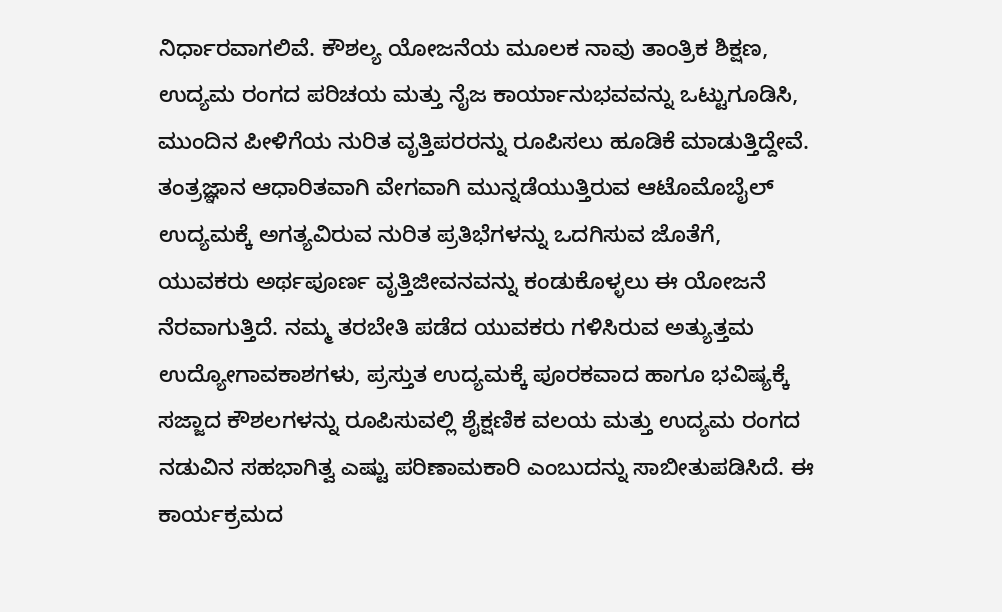ನಿರ್ಧಾರವಾಗಲಿವೆ. ಕೌಶಲ್ಯ ಯೋಜನೆಯ ಮೂಲಕ ನಾವು ತಾಂತ್ರಿಕ ಶಿಕ್ಷಣ, ಉದ್ಯಮ ರಂಗದ ಪರಿಚಯ ಮತ್ತು ನೈಜ ಕಾರ್ಯಾನುಭವವನ್ನು ಒಟ್ಟುಗೂಡಿಸಿ, ಮುಂದಿನ ಪೀಳಿಗೆಯ ನುರಿತ ವೃತ್ತಿಪರರನ್ನು ರೂಪಿಸಲು ಹೂಡಿಕೆ ಮಾಡುತ್ತಿದ್ದೇವೆ. ತಂತ್ರಜ್ಞಾನ ಆಧಾರಿತವಾಗಿ ವೇಗವಾಗಿ ಮುನ್ನಡೆಯುತ್ತಿರುವ ಆಟೊಮೊಬೈಲ್ ಉದ್ಯಮಕ್ಕೆ ಅಗತ್ಯವಿರುವ ನುರಿತ ಪ್ರತಿಭೆಗಳನ್ನು ಒದಗಿಸುವ ಜೊತೆಗೆ, ಯುವಕರು ಅರ್ಥಪೂರ್ಣ ವೃತ್ತಿಜೀವನವನ್ನು ಕಂಡುಕೊಳ್ಳಲು ಈ ಯೋಜನೆ ನೆರವಾಗುತ್ತಿದೆ. ನಮ್ಮ ತರಬೇತಿ ಪಡೆದ ಯುವಕರು ಗಳಿಸಿರುವ ಅತ್ಯುತ್ತಮ ಉದ್ಯೋಗಾವಕಾಶಗಳು, ಪ್ರಸ್ತುತ ಉದ್ಯಮಕ್ಕೆ ಪೂರಕವಾದ ಹಾಗೂ ಭವಿಷ್ಯಕ್ಕೆ ಸಜ್ಜಾದ ಕೌಶಲಗಳನ್ನು ರೂಪಿಸುವಲ್ಲಿ ಶೈಕ್ಷಣಿಕ ವಲಯ ಮತ್ತು ಉದ್ಯಮ ರಂಗದ ನಡುವಿನ ಸಹಭಾಗಿತ್ವ ಎಷ್ಟು ಪರಿಣಾಮಕಾರಿ ಎಂಬುದನ್ನು ಸಾಬೀತುಪಡಿಸಿದೆ. ಈ ಕಾರ್ಯಕ್ರಮದ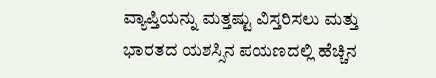ವ್ಯಾಪ್ತಿಯನ್ನು ಮತ್ತಷ್ಟು ವಿಸ್ತರಿಸಲು ಮತ್ತು ಭಾರತದ ಯಶಸ್ಸಿನ ಪಯಣದಲ್ಲಿ ಹೆಚ್ಚಿನ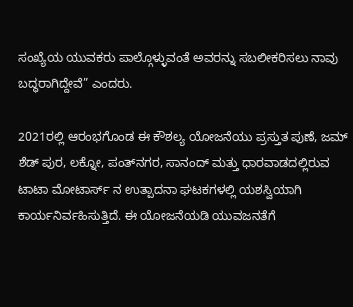ಸಂಖ್ಯೆಯ ಯುವಕರು ಪಾಲ್ಗೊಳ್ಳುವಂತೆ ಅವರನ್ನು ಸಬಲೀಕರಿಸಲು ನಾವು ಬದ್ಧರಾಗಿದ್ದೇವೆ” ಎಂದರು.

2021ರಲ್ಲಿ ಆರಂಭಗೊಂಡ ಈ ಕೌಶಲ್ಯ ಯೋಜನೆಯು ಪ್ರಸ್ತುತ ಪುಣೆ, ಜಮ್‌ ಶೆಡ್‌ ಪುರ, ಲಕ್ನೋ, ಪಂತ್‌ನಗರ, ಸಾನಂದ್ ಮತ್ತು ಧಾರವಾಡದಲ್ಲಿರುವ ಟಾಟಾ ಮೋಟಾರ್ಸ್‌ ನ ಉತ್ಪಾದನಾ ಘಟಕಗಳಲ್ಲಿ ಯಶಸ್ವಿಯಾಗಿ ಕಾರ್ಯನಿರ್ವಹಿಸುತ್ತಿದೆ. ಈ ಯೋಜನೆಯಡಿ ಯುವಜನತೆಗೆ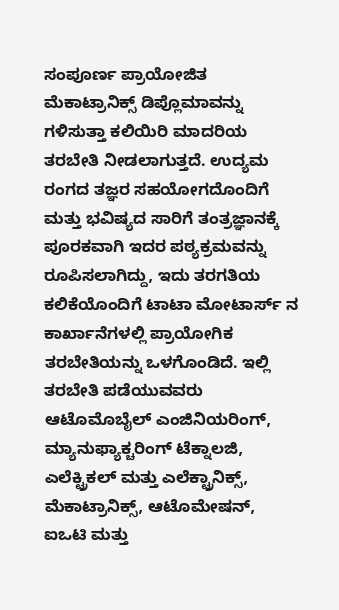ಸಂಪೂರ್ಣ ಪ್ರಾಯೋಜಿತ ಮೆಕಾಟ್ರಾನಿಕ್ಸ್ ಡಿಪ್ಲೊಮಾವನ್ನು ಗಳಿಸುತ್ತಾ ಕಲಿಯಿರಿ ಮಾದರಿಯ ತರಬೇತಿ ನೀಡಲಾಗುತ್ತದೆ. ಉದ್ಯಮ ರಂಗದ ತಜ್ಞರ ಸಹಯೋಗದೊಂದಿಗೆ ಮತ್ತು ಭವಿಷ್ಯದ ಸಾರಿಗೆ ತಂತ್ರಜ್ಞಾನಕ್ಕೆ ಪೂರಕವಾಗಿ ಇದರ ಪಠ್ಯಕ್ರಮವನ್ನು ರೂಪಿಸಲಾಗಿದ್ದು, ಇದು ತರಗತಿಯ ಕಲಿಕೆಯೊಂದಿಗೆ ಟಾಟಾ ಮೋಟಾರ್ಸ್‌ ನ ಕಾರ್ಖಾನೆಗಳಲ್ಲಿ ಪ್ರಾಯೋಗಿಕ ತರಬೇತಿಯನ್ನು ಒಳಗೊಂಡಿದೆ. ಇಲ್ಲಿ ತರಬೇತಿ ಪಡೆಯುವವರು ಆಟೊಮೊಬೈಲ್ ಎಂಜಿನಿಯರಿಂಗ್, ಮ್ಯಾನುಫ್ಯಾಕ್ಚರಿಂಗ್ ಟೆಕ್ನಾಲಜಿ, ಎಲೆಕ್ಟ್ರಿಕಲ್ ಮತ್ತು ಎಲೆಕ್ಟ್ರಾನಿಕ್ಸ್, ಮೆಕಾಟ್ರಾನಿಕ್ಸ್, ಆಟೊಮೇಷನ್, ಐಒಟಿ ಮತ್ತು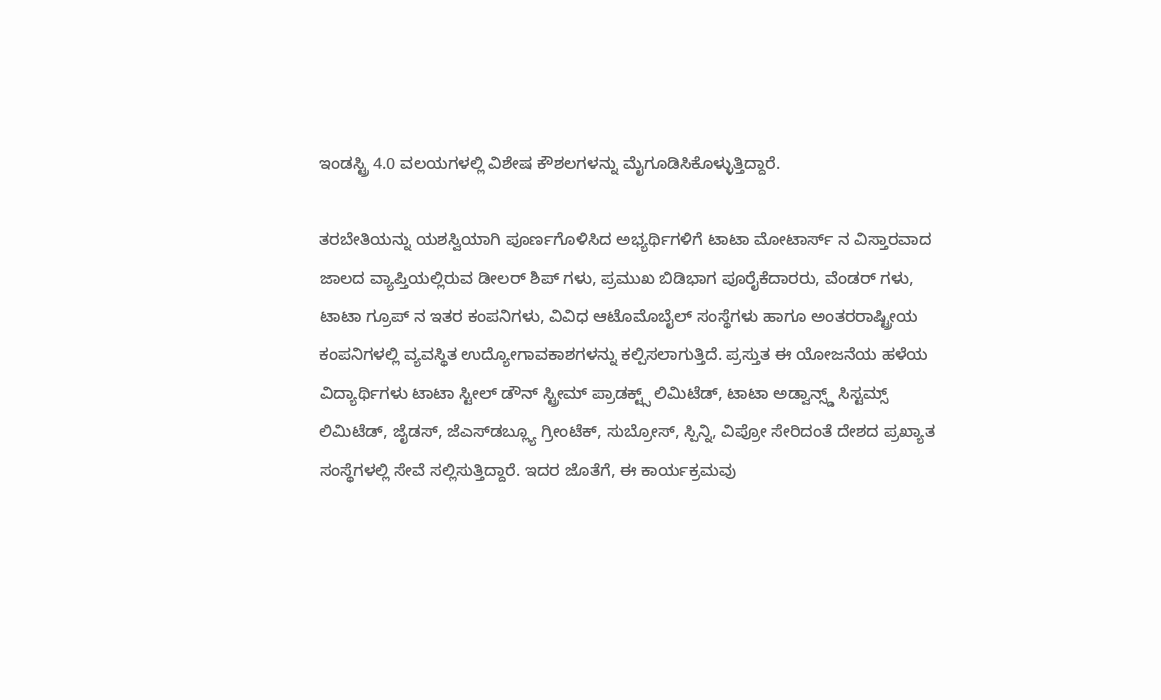ಇಂಡಸ್ಟ್ರಿ 4.0 ವಲಯಗಳಲ್ಲಿ ವಿಶೇಷ ಕೌಶಲಗಳನ್ನು ಮೈಗೂಡಿಸಿಕೊಳ್ಳುತ್ತಿದ್ದಾರೆ.

ತರಬೇತಿಯನ್ನು ಯಶಸ್ವಿಯಾಗಿ ಪೂರ್ಣಗೊಳಿಸಿದ ಅಭ್ಯರ್ಥಿಗಳಿಗೆ ಟಾಟಾ ಮೋಟಾರ್ಸ್‌ ನ ವಿಸ್ತಾರವಾದ ಜಾಲದ ವ್ಯಾಪ್ತಿಯಲ್ಲಿರುವ ಡೀಲರ್‌ ಶಿಪ್‌ ಗಳು, ಪ್ರಮುಖ ಬಿಡಿಭಾಗ ಪೂರೈಕೆದಾರರು, ವೆಂಡರ್‌ ಗಳು, ಟಾಟಾ ಗ್ರೂಪ್‌ ನ ಇತರ ಕಂಪನಿಗಳು, ವಿವಿಧ ಆಟೊಮೊಬೈಲ್ ಸಂಸ್ಥೆಗಳು ಹಾಗೂ ಅಂತರರಾಷ್ಟ್ರೀಯ ಕಂಪನಿಗಳಲ್ಲಿ ವ್ಯವಸ್ಥಿತ ಉದ್ಯೋಗಾವಕಾಶಗಳನ್ನು ಕಲ್ಪಿಸಲಾಗುತ್ತಿದೆ. ಪ್ರಸ್ತುತ ಈ ಯೋಜನೆಯ ಹಳೆಯ ವಿದ್ಯಾರ್ಥಿಗಳು ಟಾಟಾ ಸ್ಟೀಲ್ ಡೌನ್‌ ಸ್ಟ್ರೀಮ್ ಪ್ರಾಡಕ್ಟ್ಸ್ ಲಿಮಿಟೆಡ್, ಟಾಟಾ ಅಡ್ವಾನ್ಸ್ಡ್ ಸಿಸ್ಟಮ್ಸ್ ಲಿಮಿಟೆಡ್, ಜೈಡಸ್, ಜೆಎಸ್‌ಡಬ್ಲ್ಯೂ ಗ್ರೀಂಟೆಕ್, ಸುಬ್ರೋಸ್, ಸ್ಪಿನ್ನಿ, ವಿಪ್ರೋ ಸೇರಿದಂತೆ ದೇಶದ ಪ್ರಖ್ಯಾತ ಸಂಸ್ಥೆಗಳಲ್ಲಿ ಸೇವೆ ಸಲ್ಲಿಸುತ್ತಿದ್ದಾರೆ. ಇದರ ಜೊತೆಗೆ, ಈ ಕಾರ್ಯಕ್ರಮವು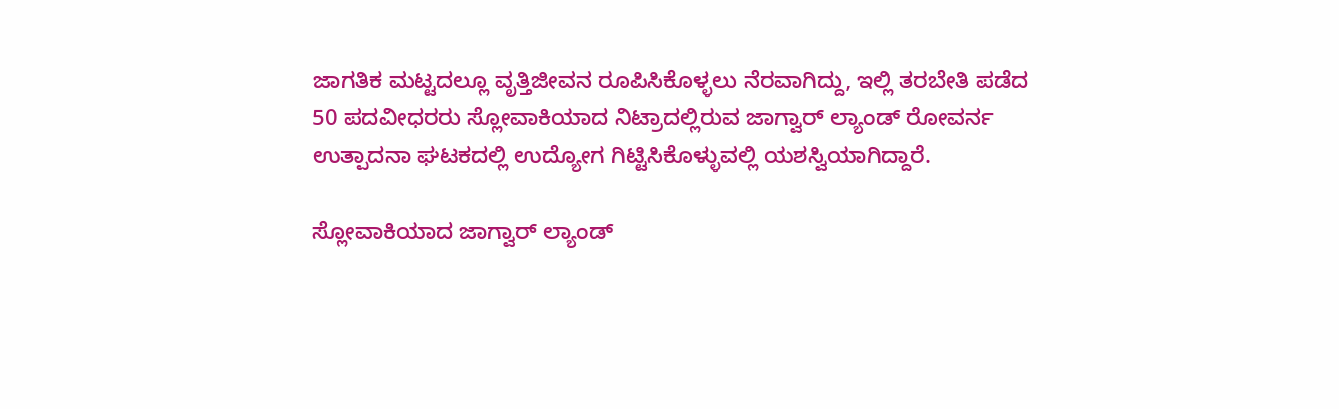ಜಾಗತಿಕ ಮಟ್ಟದಲ್ಲೂ ವೃತ್ತಿಜೀವನ ರೂಪಿಸಿಕೊಳ್ಳಲು ನೆರವಾಗಿದ್ದು, ಇಲ್ಲಿ ತರಬೇತಿ ಪಡೆದ 50 ಪದವೀಧರರು ಸ್ಲೋವಾಕಿಯಾದ ನಿಟ್ರಾದಲ್ಲಿರುವ ಜಾಗ್ವಾರ್ ಲ್ಯಾಂಡ್ ರೋವರ್ನ ಉತ್ಪಾದನಾ ಘಟಕದಲ್ಲಿ ಉದ್ಯೋಗ ಗಿಟ್ಟಿಸಿಕೊಳ್ಳುವಲ್ಲಿ ಯಶಸ್ವಿಯಾಗಿದ್ದಾರೆ.

ಸ್ಲೋವಾಕಿಯಾದ ಜಾಗ್ವಾರ್ ಲ್ಯಾಂಡ್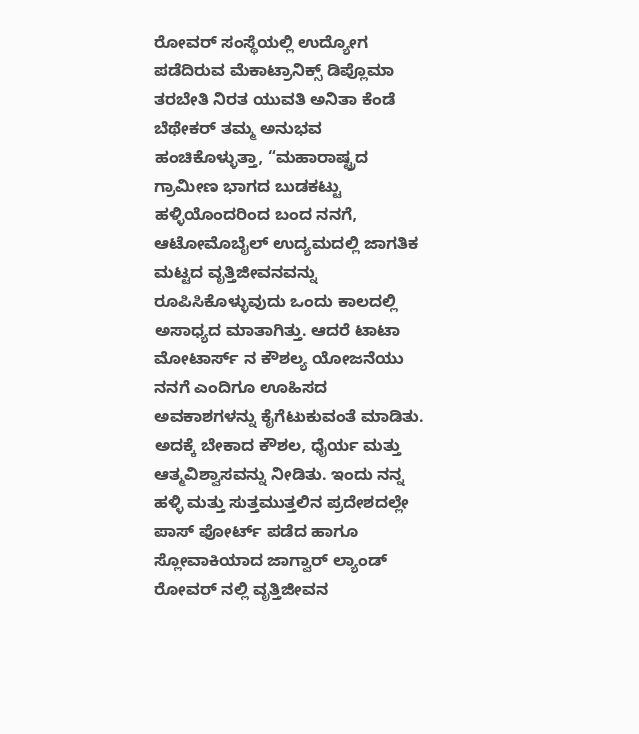ರೋವರ್ ಸಂಸ್ಥೆಯಲ್ಲಿ ಉದ್ಯೋಗ ಪಡೆದಿರುವ ಮೆಕಾಟ್ರಾನಿಕ್ಸ್ ಡಿಪ್ಲೊಮಾ ತರಬೇತಿ ನಿರತ ಯುವತಿ ಅನಿತಾ ಕೆಂಡೆ ಬೆಥೇಕರ್ ತಮ್ಮ ಅನುಭವ ಹಂಚಿಕೊಳ್ಳುತ್ತಾ, “ಮಹಾರಾಷ್ಟ್ರದ ಗ್ರಾಮೀಣ ಭಾಗದ ಬುಡಕಟ್ಟು ಹಳ್ಳಿಯೊಂದರಿಂದ ಬಂದ ನನಗೆ, ಆಟೋಮೊಬೈಲ್ ಉದ್ಯಮದಲ್ಲಿ ಜಾಗತಿಕ ಮಟ್ಟದ ವೃತ್ತಿಜೀವನವನ್ನು ರೂಪಿಸಿಕೊಳ್ಳುವುದು ಒಂದು ಕಾಲದಲ್ಲಿ ಅಸಾಧ್ಯದ ಮಾತಾಗಿತ್ತು. ಆದರೆ ಟಾಟಾ ಮೋಟಾರ್ಸ್‌ ನ ಕೌಶಲ್ಯ ಯೋಜನೆಯು ನನಗೆ ಎಂದಿಗೂ ಊಹಿಸದ ಅವಕಾಶಗಳನ್ನು ಕೈಗೆಟುಕುವಂತೆ ಮಾಡಿತು. ಅದಕ್ಕೆ ಬೇಕಾದ ಕೌಶಲ, ಧೈರ್ಯ ಮತ್ತು ಆತ್ಮವಿಶ್ವಾಸವನ್ನು ನೀಡಿತು. ಇಂದು ನನ್ನ ಹಳ್ಳಿ ಮತ್ತು ಸುತ್ತಮುತ್ತಲಿನ ಪ್ರದೇಶದಲ್ಲೇ ಪಾಸ್‌ ಪೋರ್ಟ್ ಪಡೆದ ಹಾಗೂ ಸ್ಲೋವಾಕಿಯಾದ ಜಾಗ್ವಾರ್ ಲ್ಯಾಂಡ್ ರೋವರ್‌ ನಲ್ಲಿ ವೃತ್ತಿಜೀವನ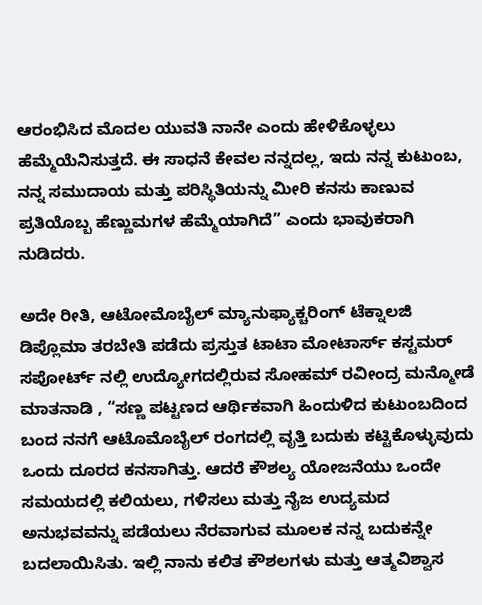ಆರಂಭಿಸಿದ ಮೊದಲ ಯುವತಿ ನಾನೇ ಎಂದು ಹೇಳಿಕೊಳ್ಳಲು ಹೆಮ್ಮೆಯೆನಿಸುತ್ತದೆ. ಈ ಸಾಧನೆ ಕೇವಲ ನನ್ನದಲ್ಲ, ಇದು ನನ್ನ ಕುಟುಂಬ, ನನ್ನ ಸಮುದಾಯ ಮತ್ತು ಪರಿಸ್ಥಿತಿಯನ್ನು ಮೀರಿ ಕನಸು ಕಾಣುವ ಪ್ರತಿಯೊಬ್ಬ ಹೆಣ್ಣುಮಗಳ ಹೆಮ್ಮೆಯಾಗಿದೆ” ಎಂದು ಭಾವುಕರಾಗಿ ನುಡಿದರು.

ಅದೇ ರೀತಿ, ಆಟೋಮೊಬೈಲ್ ಮ್ಯಾನುಫ್ಯಾಕ್ಚರಿಂಗ್ ಟೆಕ್ನಾಲಜಿ ಡಿಪ್ಲೊಮಾ ತರಬೇತಿ ಪಡೆದು ಪ್ರಸ್ತುತ ಟಾಟಾ ಮೋಟಾರ್ಸ್ ಕಸ್ಟಮರ್ ಸಪೋರ್ಟ್‌ ನಲ್ಲಿ ಉದ್ಯೋಗದಲ್ಲಿರುವ ಸೋಹಮ್ ರವೀಂದ್ರ ಮನ್ಮೋಡೆ ಮಾತನಾಡಿ , “ಸಣ್ಣ ಪಟ್ಟಣದ ಆರ್ಥಿಕವಾಗಿ ಹಿಂದುಳಿದ ಕುಟುಂಬದಿಂದ ಬಂದ ನನಗೆ ಆಟೊಮೊಬೈಲ್ ರಂಗದಲ್ಲಿ ವೃತ್ತಿ ಬದುಕು ಕಟ್ಟಿಕೊಳ್ಳುವುದು ಒಂದು ದೂರದ ಕನಸಾಗಿತ್ತು. ಆದರೆ ಕೌಶಲ್ಯ ಯೋಜನೆಯು ಒಂದೇ ಸಮಯದಲ್ಲಿ ಕಲಿಯಲು, ಗಳಿಸಲು ಮತ್ತು ನೈಜ ಉದ್ಯಮದ ಅನುಭವವನ್ನು ಪಡೆಯಲು ನೆರವಾಗುವ ಮೂಲಕ ನನ್ನ ಬದುಕನ್ನೇ ಬದಲಾಯಿಸಿತು. ಇಲ್ಲಿ ನಾನು ಕಲಿತ ಕೌಶಲಗಳು ಮತ್ತು ಆತ್ಮವಿಶ್ವಾಸ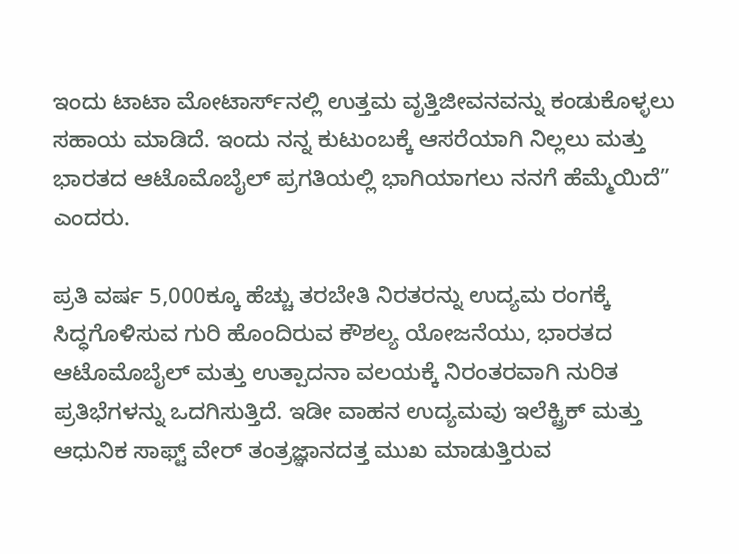ಇಂದು ಟಾಟಾ ಮೋಟಾರ್ಸ್‌ನಲ್ಲಿ ಉತ್ತಮ ವೃತ್ತಿಜೀವನವನ್ನು ಕಂಡುಕೊಳ್ಳಲು ಸಹಾಯ ಮಾಡಿದೆ. ಇಂದು ನನ್ನ ಕುಟುಂಬಕ್ಕೆ ಆಸರೆಯಾಗಿ ನಿಲ್ಲಲು ಮತ್ತು ಭಾರತದ ಆಟೊಮೊಬೈಲ್ ಪ್ರಗತಿಯಲ್ಲಿ ಭಾಗಿಯಾಗಲು ನನಗೆ ಹೆಮ್ಮೆಯಿದೆ” ಎಂದರು.

ಪ್ರತಿ ವರ್ಷ 5,000ಕ್ಕೂ ಹೆಚ್ಚು ತರಬೇತಿ ನಿರತರನ್ನು ಉದ್ಯಮ ರಂಗಕ್ಕೆ ಸಿದ್ಧಗೊಳಿಸುವ ಗುರಿ ಹೊಂದಿರುವ ಕೌಶಲ್ಯ ಯೋಜನೆಯು, ಭಾರತದ ಆಟೊಮೊಬೈಲ್ ಮತ್ತು ಉತ್ಪಾದನಾ ವಲಯಕ್ಕೆ ನಿರಂತರವಾಗಿ ನುರಿತ ಪ್ರತಿಭೆಗಳನ್ನು ಒದಗಿಸುತ್ತಿದೆ. ಇಡೀ ವಾಹನ ಉದ್ಯಮವು ಇಲೆಕ್ಟ್ರಿಕ್ ಮತ್ತು ಆಧುನಿಕ ಸಾಫ್ಟ್‌ ವೇರ್ ತಂತ್ರಜ್ಞಾನದತ್ತ ಮುಖ ಮಾಡುತ್ತಿರುವ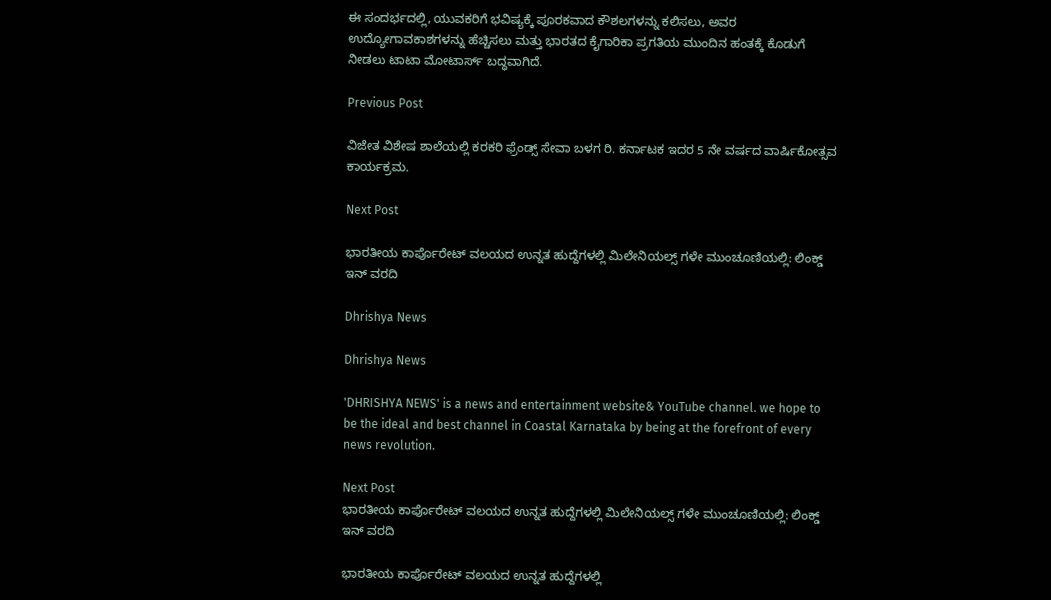ಈ ಸಂದರ್ಭದಲ್ಲಿ, ಯುವಕರಿಗೆ ಭವಿಷ್ಯಕ್ಕೆ ಪೂರಕವಾದ ಕೌಶಲಗಳನ್ನು ಕಲಿಸಲು, ಅವರ ಉದ್ಯೋಗಾವಕಾಶಗಳನ್ನು ಹೆಚ್ಚಿಸಲು ಮತ್ತು ಭಾರತದ ಕೈಗಾರಿಕಾ ಪ್ರಗತಿಯ ಮುಂದಿನ ಹಂತಕ್ಕೆ ಕೊಡುಗೆ ನೀಡಲು ಟಾಟಾ ಮೋಟಾರ್ಸ್ ಬದ್ಧವಾಗಿದೆ.

Previous Post

ವಿಜೇತ ವಿಶೇಷ ಶಾಲೆಯಲ್ಲಿ ಕರಕರಿ ಫ್ರೆಂಡ್ಸ್ ಸೇವಾ ಬಳಗ ರಿ. ಕರ್ನಾಟಕ ಇದರ 5 ನೇ ವರ್ಷದ ವಾರ್ಷಿಕೋತ್ಸವ ಕಾರ್ಯಕ್ರಮ.

Next Post

ಭಾರತೀಯ ಕಾರ್ಪೊರೇಟ್ ವಲಯದ ಉನ್ನತ ಹುದ್ದೆಗಳಲ್ಲಿ ಮಿಲೇನಿಯಲ್ಸ್‌ ಗಳೇ ಮುಂಚೂಣಿಯಲ್ಲಿ: ಲಿಂಕ್ಡ್‌ ಇನ್ ವರದಿ

Dhrishya News

Dhrishya News

'DHRISHYA NEWS' is a news and entertainment website& YouTube channel. we hope to be the ideal and best channel in Coastal Karnataka by being at the forefront of every news revolution.

Next Post
ಭಾರತೀಯ ಕಾರ್ಪೊರೇಟ್ ವಲಯದ ಉನ್ನತ ಹುದ್ದೆಗಳಲ್ಲಿ ಮಿಲೇನಿಯಲ್ಸ್‌ ಗಳೇ ಮುಂಚೂಣಿಯಲ್ಲಿ: ಲಿಂಕ್ಡ್‌ ಇನ್ ವರದಿ

ಭಾರತೀಯ ಕಾರ್ಪೊರೇಟ್ ವಲಯದ ಉನ್ನತ ಹುದ್ದೆಗಳಲ್ಲಿ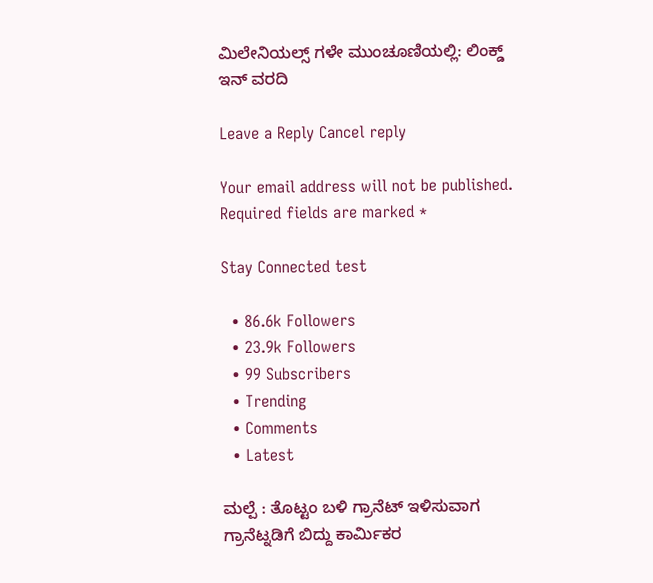ಮಿಲೇನಿಯಲ್ಸ್‌ ಗಳೇ ಮುಂಚೂಣಿಯಲ್ಲಿ: ಲಿಂಕ್ಡ್‌ ಇನ್ ವರದಿ

Leave a Reply Cancel reply

Your email address will not be published. Required fields are marked *

Stay Connected test

  • 86.6k Followers
  • 23.9k Followers
  • 99 Subscribers
  • Trending
  • Comments
  • Latest

ಮಲ್ಪೆ : ತೊಟ್ಟಂ ಬಳಿ ಗ್ರಾನೆಟ್ ಇಳಿಸುವಾಗ ಗ್ರಾನೆಟ್ನಡಿಗೆ ಬಿದ್ದು ಕಾರ್ಮಿಕರ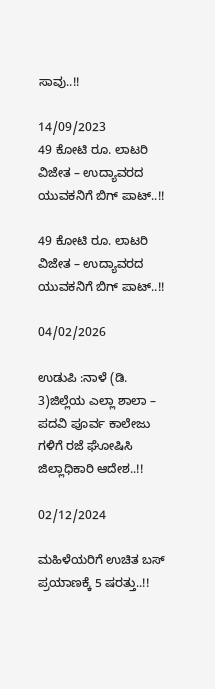ಸಾವು..!!

14/09/2023
49 ಕೋಟಿ ರೂ. ಲಾಟರಿ ವಿಜೇತ – ಉದ್ಯಾವರದ ಯುವಕನಿಗೆ ಬಿಗ್ ಪಾಟ್..!!

49 ಕೋಟಿ ರೂ. ಲಾಟರಿ ವಿಜೇತ – ಉದ್ಯಾವರದ ಯುವಕನಿಗೆ ಬಿಗ್ ಪಾಟ್..!!

04/02/2026

ಉಡುಪಿ :ನಾಳೆ (ಡಿ. 3)ಜಿಲ್ಲೆಯ ಎಲ್ಲಾ ಶಾಲಾ – ಪದವಿ ಪೂರ್ವ ಕಾಲೇಜು ಗಳಿಗೆ ರಜೆ ಘೋಷಿಸಿ ಜಿಲ್ಲಾಧಿಕಾರಿ ಆದೇಶ..!!

02/12/2024

ಮಹಿಳೆಯರಿಗೆ ಉಚಿತ ಬಸ್ ಪ್ರಯಾಣಕ್ಕೆ 5 ಷರತ್ತು..!!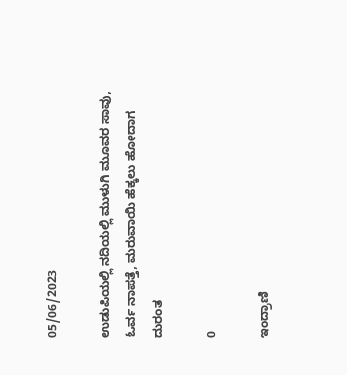05/06/2023

ಉಡುಪಿಯಲ್ಲಿ ನದಿಯಲ್ಲಿ ಮುಳುಗಿ ಮೂವರ ಸಾವು, ಓರ್ವ ನಾಪತ್ತೆ, ಮರುವಾಯಿ ಹೆಕ್ಕಲು ಹೋದಾಗ ದುರಂತ

0

ಇಂದ್ರಾಣಿ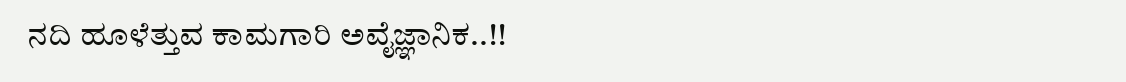ನದಿ ಹೂಳೆತ್ತುವ ಕಾಮಗಾರಿ ಅವೈಜ್ಞಾನಿಕ..!!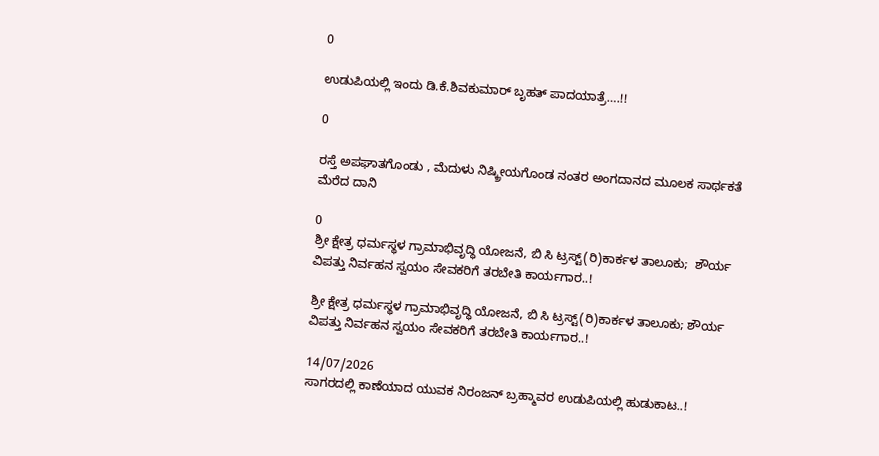0

ಉಡುಪಿಯಲ್ಲಿ ಇಂದು ಡಿ.ಕೆ.ಶಿವಕುಮಾರ್‌ ಬೃಹತ್ ಪಾದಯಾತ್ರೆ….!!

0

ರಸ್ತೆ ಅಪಘಾತಗೊಂಡು , ಮೆದುಳು ನಿಷ್ಕ್ರೀಯಗೊಂಡ ನಂತರ ಅಂಗದಾನದ ಮೂಲಕ ಸಾರ್ಥಕತೆ ಮೆರೆದ ದಾನಿ

0
ಶ್ರೀ ಕ್ಷೇತ್ರ ಧರ್ಮಸ್ಥಳ ಗ್ರಾಮಾಭಿವೃದ್ಧಿ ಯೋಜನೆ, ಬಿ ಸಿ ಟ್ರಸ್ಟ್(ರಿ)ಕಾರ್ಕಳ ತಾಲೂಕು;  ಶೌರ್ಯ ವಿಪತ್ತು ನಿರ್ವಹನ ಸ್ವಯಂ ಸೇವಕರಿಗೆ ತರಬೇತಿ ಕಾರ್ಯಗಾರ..!

ಶ್ರೀ ಕ್ಷೇತ್ರ ಧರ್ಮಸ್ಥಳ ಗ್ರಾಮಾಭಿವೃದ್ಧಿ ಯೋಜನೆ, ಬಿ ಸಿ ಟ್ರಸ್ಟ್(ರಿ)ಕಾರ್ಕಳ ತಾಲೂಕು; ಶೌರ್ಯ ವಿಪತ್ತು ನಿರ್ವಹನ ಸ್ವಯಂ ಸೇವಕರಿಗೆ ತರಬೇತಿ ಕಾರ್ಯಗಾರ..!

14/07/2026
ಸಾಗರದಲ್ಲಿ ಕಾಣೆಯಾದ ಯುವಕ ನಿರಂಜನ್ ಬ್ರಹ್ಮಾವರ ಉಡುಪಿಯಲ್ಲಿ ಹುಡುಕಾಟ..!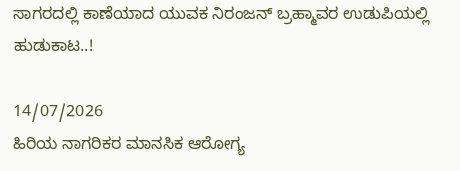ಸಾಗರದಲ್ಲಿ ಕಾಣೆಯಾದ ಯುವಕ ನಿರಂಜನ್ ಬ್ರಹ್ಮಾವರ ಉಡುಪಿಯಲ್ಲಿ ಹುಡುಕಾಟ..!

14/07/2026
ಹಿರಿಯ ನಾಗರಿಕರ ಮಾನಸಿಕ ಆರೋಗ್ಯ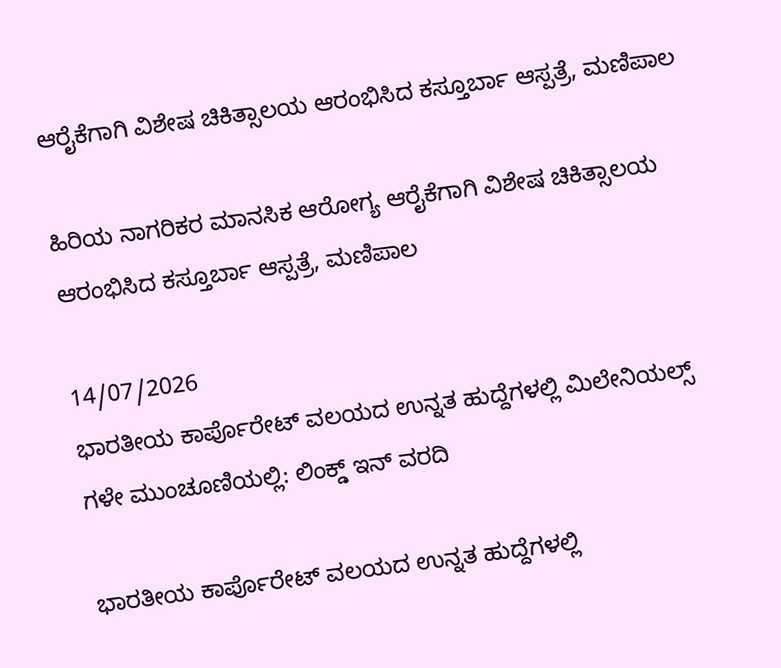ಆರೈಕೆಗಾಗಿ ವಿಶೇಷ ಚಿಕಿತ್ಸಾಲಯ ಆರಂಭಿಸಿದ ಕಸ್ತೂರ್ಬಾ ಆಸ್ಪತ್ರೆ, ಮಣಿಪಾಲ

ಹಿರಿಯ ನಾಗರಿಕರ ಮಾನಸಿಕ ಆರೋಗ್ಯ ಆರೈಕೆಗಾಗಿ ವಿಶೇಷ ಚಿಕಿತ್ಸಾಲಯ ಆರಂಭಿಸಿದ ಕಸ್ತೂರ್ಬಾ ಆಸ್ಪತ್ರೆ, ಮಣಿಪಾಲ

14/07/2026
ಭಾರತೀಯ ಕಾರ್ಪೊರೇಟ್ ವಲಯದ ಉನ್ನತ ಹುದ್ದೆಗಳಲ್ಲಿ ಮಿಲೇನಿಯಲ್ಸ್‌ ಗಳೇ ಮುಂಚೂಣಿಯಲ್ಲಿ: ಲಿಂಕ್ಡ್‌ ಇನ್ ವರದಿ

ಭಾರತೀಯ ಕಾರ್ಪೊರೇಟ್ ವಲಯದ ಉನ್ನತ ಹುದ್ದೆಗಳಲ್ಲಿ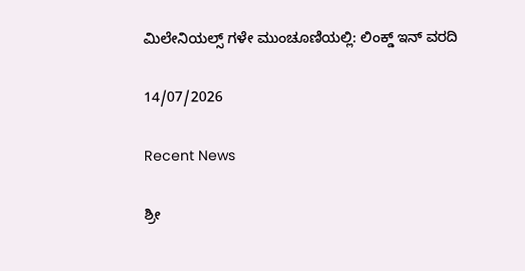ಮಿಲೇನಿಯಲ್ಸ್‌ ಗಳೇ ಮುಂಚೂಣಿಯಲ್ಲಿ: ಲಿಂಕ್ಡ್‌ ಇನ್ ವರದಿ

14/07/2026

Recent News

ಶ್ರೀ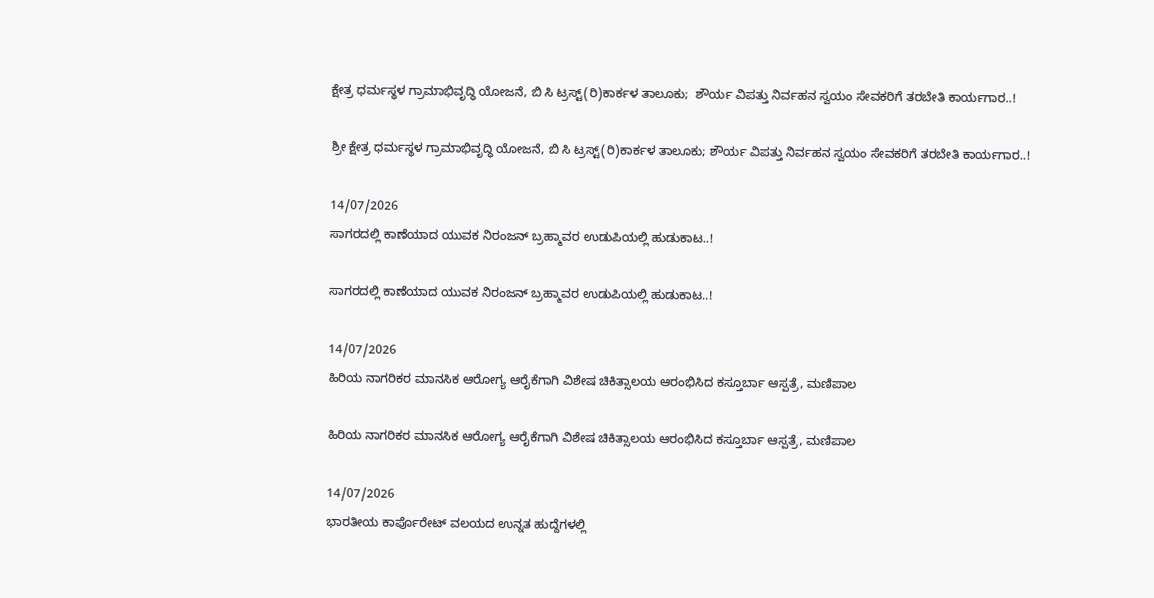ಕ್ಷೇತ್ರ ಧರ್ಮಸ್ಥಳ ಗ್ರಾಮಾಭಿವೃದ್ಧಿ ಯೋಜನೆ, ಬಿ ಸಿ ಟ್ರಸ್ಟ್(ರಿ)ಕಾರ್ಕಳ ತಾಲೂಕು;  ಶೌರ್ಯ ವಿಪತ್ತು ನಿರ್ವಹನ ಸ್ವಯಂ ಸೇವಕರಿಗೆ ತರಬೇತಿ ಕಾರ್ಯಗಾರ..!

ಶ್ರೀ ಕ್ಷೇತ್ರ ಧರ್ಮಸ್ಥಳ ಗ್ರಾಮಾಭಿವೃದ್ಧಿ ಯೋಜನೆ, ಬಿ ಸಿ ಟ್ರಸ್ಟ್(ರಿ)ಕಾರ್ಕಳ ತಾಲೂಕು; ಶೌರ್ಯ ವಿಪತ್ತು ನಿರ್ವಹನ ಸ್ವಯಂ ಸೇವಕರಿಗೆ ತರಬೇತಿ ಕಾರ್ಯಗಾರ..!

14/07/2026
ಸಾಗರದಲ್ಲಿ ಕಾಣೆಯಾದ ಯುವಕ ನಿರಂಜನ್ ಬ್ರಹ್ಮಾವರ ಉಡುಪಿಯಲ್ಲಿ ಹುಡುಕಾಟ..!

ಸಾಗರದಲ್ಲಿ ಕಾಣೆಯಾದ ಯುವಕ ನಿರಂಜನ್ ಬ್ರಹ್ಮಾವರ ಉಡುಪಿಯಲ್ಲಿ ಹುಡುಕಾಟ..!

14/07/2026
ಹಿರಿಯ ನಾಗರಿಕರ ಮಾನಸಿಕ ಆರೋಗ್ಯ ಆರೈಕೆಗಾಗಿ ವಿಶೇಷ ಚಿಕಿತ್ಸಾಲಯ ಆರಂಭಿಸಿದ ಕಸ್ತೂರ್ಬಾ ಆಸ್ಪತ್ರೆ, ಮಣಿಪಾಲ

ಹಿರಿಯ ನಾಗರಿಕರ ಮಾನಸಿಕ ಆರೋಗ್ಯ ಆರೈಕೆಗಾಗಿ ವಿಶೇಷ ಚಿಕಿತ್ಸಾಲಯ ಆರಂಭಿಸಿದ ಕಸ್ತೂರ್ಬಾ ಆಸ್ಪತ್ರೆ, ಮಣಿಪಾಲ

14/07/2026
ಭಾರತೀಯ ಕಾರ್ಪೊರೇಟ್ ವಲಯದ ಉನ್ನತ ಹುದ್ದೆಗಳಲ್ಲಿ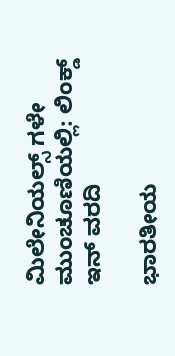ಮಿಲೇನಿಯಲ್ಸ್‌ ಗಳೇ ಮುಂಚೂಣಿಯಲ್ಲಿ: ಲಿಂಕ್ಡ್‌ ಇನ್ ವರದಿ

ಭಾರತೀಯ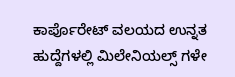ಕಾರ್ಪೊರೇಟ್ ವಲಯದ ಉನ್ನತ ಹುದ್ದೆಗಳಲ್ಲಿ ಮಿಲೇನಿಯಲ್ಸ್‌ ಗಳೇ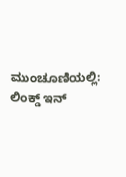ಮುಂಚೂಣಿಯಲ್ಲಿ: ಲಿಂಕ್ಡ್‌ ಇನ್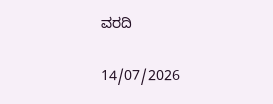ವರದಿ

14/07/2026